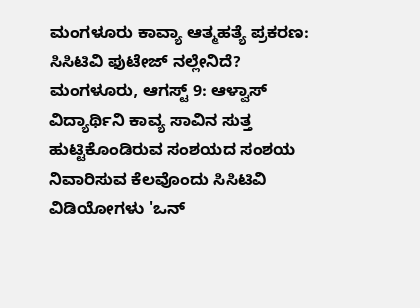ಮಂಗಳೂರು ಕಾವ್ಯಾ ಆತ್ಮಹತ್ಯೆ ಪ್ರಕರಣ: ಸಿಸಿಟಿವಿ ಫುಟೇಜ್ ನಲ್ಲೇನಿದೆ?
ಮಂಗಳೂರು, ಆಗಸ್ಟ್ 9: ಆಳ್ವಾಸ್ ವಿದ್ಯಾರ್ಥಿನಿ ಕಾವ್ಯ ಸಾವಿನ ಸುತ್ತ ಹುಟ್ಟಿಕೊಂಡಿರುವ ಸಂಶಯದ ಸಂಶಯ ನಿವಾರಿಸುವ ಕೆಲವೊಂದು ಸಿಸಿಟಿವಿ ವಿಡಿಯೋಗಳು 'ಒನ್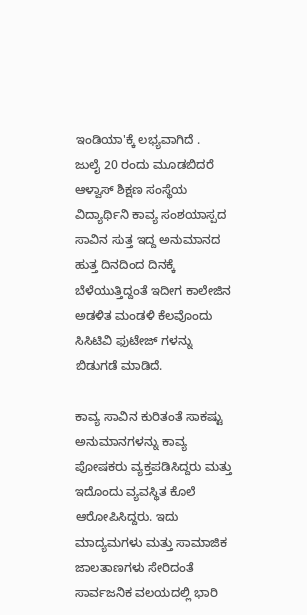ಇಂಡಿಯಾ'ಕ್ಕೆ ಲಭ್ಯವಾಗಿದೆ .
ಜುಲೈ 20 ರಂದು ಮೂಡಬಿದರೆ ಆಳ್ವಾಸ್ ಶಿಕ್ಷಣ ಸಂಸ್ಥೆಯ ವಿದ್ಯಾರ್ಥಿನಿ ಕಾವ್ಯ ಸಂಶಯಾಸ್ಪದ ಸಾವಿನ ಸುತ್ತ ಇದ್ದ ಅನುಮಾನದ ಹುತ್ತ ದಿನದಿಂದ ದಿನಕ್ಕೆ ಬೆಳೆಯುತ್ತಿದ್ದಂತೆ ಇದೀಗ ಕಾಲೇಜಿನ ಅಡಳಿತ ಮಂಡಳಿ ಕೆಲವೊಂದು ಸಿಸಿಟಿವಿ ಫುಟೇಜ್ ಗಳನ್ನು ಬಿಡುಗಡೆ ಮಾಡಿದೆ.

ಕಾವ್ಯ ಸಾವಿನ ಕುರಿತಂತೆ ಸಾಕಷ್ಟು ಅನುಮಾನಗಳನ್ನು ಕಾವ್ಯ ಪೋಷಕರು ವ್ಯಕ್ತಪಡಿಸಿದ್ದರು ಮತ್ತು ಇದೊಂದು ವ್ಯವಸ್ಥಿತ ಕೊಲೆ ಆರೋಪಿಸಿದ್ದರು. ಇದು ಮಾದ್ಯಮಗಳು ಮತ್ತು ಸಾಮಾಜಿಕ ಜಾಲತಾಣಗಳು ಸೇರಿದಂತೆ ಸಾರ್ವಜನಿಕ ವಲಯದಲ್ಲಿ ಭಾರಿ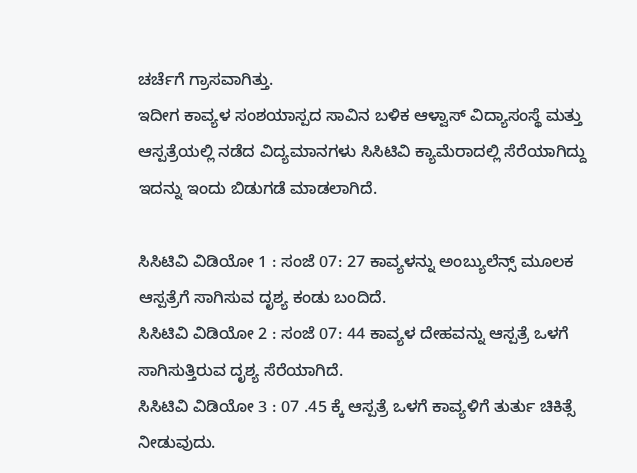ಚರ್ಚೆಗೆ ಗ್ರಾಸವಾಗಿತ್ತು.
ಇದೀಗ ಕಾವ್ಯಳ ಸಂಶಯಾಸ್ಪದ ಸಾವಿನ ಬಳಿಕ ಆಳ್ವಾಸ್ ವಿದ್ಯಾಸಂಸ್ಥೆ ಮತ್ತು ಆಸ್ಪತ್ರೆಯಲ್ಲಿ ನಡೆದ ವಿದ್ಯಮಾನಗಳು ಸಿಸಿಟಿವಿ ಕ್ಯಾಮೆರಾದಲ್ಲಿ ಸೆರೆಯಾಗಿದ್ದು ಇದನ್ನು ಇಂದು ಬಿಡುಗಡೆ ಮಾಡಲಾಗಿದೆ.

ಸಿಸಿಟಿವಿ ವಿಡಿಯೋ 1 : ಸಂಜೆ 07: 27 ಕಾವ್ಯಳನ್ನು ಅಂಬ್ಯುಲೆನ್ಸ್ ಮೂಲಕ ಆಸ್ಪತ್ರೆಗೆ ಸಾಗಿಸುವ ದೃಶ್ಯ ಕಂಡು ಬಂದಿದೆ.
ಸಿಸಿಟಿವಿ ವಿಡಿಯೋ 2 : ಸಂಜೆ 07: 44 ಕಾವ್ಯಳ ದೇಹವನ್ನು ಆಸ್ಪತ್ರೆ ಒಳಗೆ ಸಾಗಿಸುತ್ತಿರುವ ದೃಶ್ಯ ಸೆರೆಯಾಗಿದೆ.
ಸಿಸಿಟಿವಿ ವಿಡಿಯೋ 3 : 07 .45 ಕ್ಕೆ ಆಸ್ಪತ್ರೆ ಒಳಗೆ ಕಾವ್ಯಳಿಗೆ ತುರ್ತು ಚಿಕಿತ್ಸೆ ನೀಡುವುದು.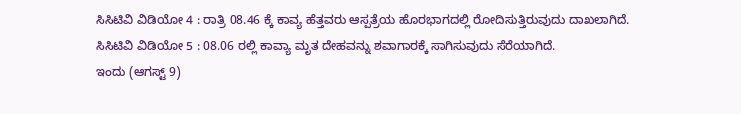ಸಿಸಿಟಿವಿ ವಿಡಿಯೋ 4 : ರಾತ್ರಿ 08.46 ಕ್ಕೆ ಕಾವ್ಯ ಹೆತ್ತವರು ಆಸ್ಪತ್ರೆಯ ಹೊರಭಾಗದಲ್ಲಿ ರೋದಿಸುತ್ತಿರುವುದು ದಾಖಲಾಗಿದೆ.
ಸಿಸಿಟಿವಿ ವಿಡಿಯೋ 5 : 08.06 ರಲ್ಲಿ ಕಾವ್ಯಾ ಮೃತ ದೇಹವನ್ನು ಶವಾಗಾರಕ್ಕೆ ಸಾಗಿಸುವುದು ಸೆರೆಯಾಗಿದೆ.
ಇಂದು (ಆಗಸ್ಟ್ 9)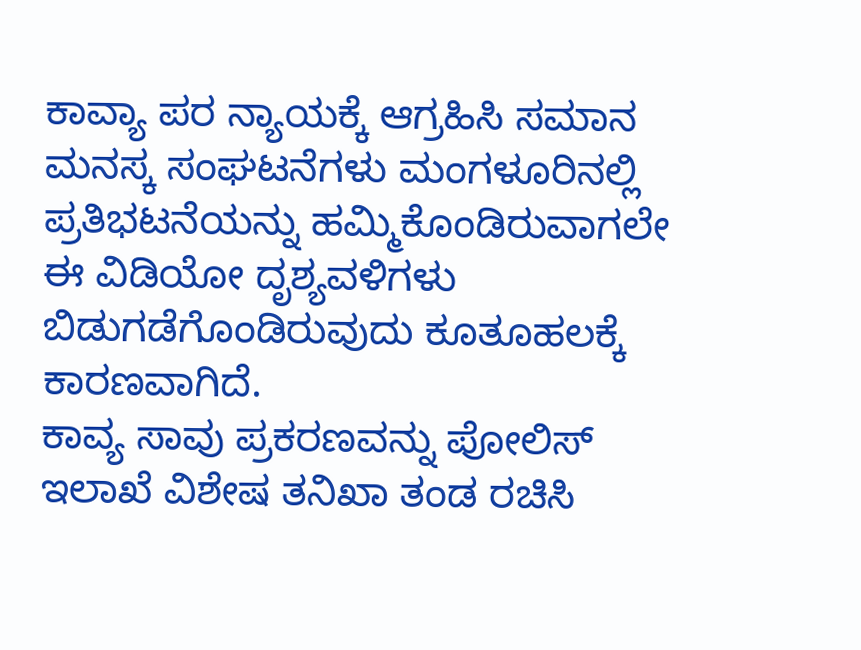ಕಾವ್ಯಾ ಪರ ನ್ಯಾಯಕ್ಕೆ ಆಗ್ರಹಿಸಿ ಸಮಾನ ಮನಸ್ಕ ಸಂಘಟನೆಗಳು ಮಂಗಳೂರಿನಲ್ಲಿ ಪ್ರತಿಭಟನೆಯನ್ನು ಹಮ್ಮಿಕೊಂಡಿರುವಾಗಲೇ ಈ ವಿಡಿಯೋ ದೃಶ್ಯವಳಿಗಳು ಬಿಡುಗಡೆಗೊಂಡಿರುವುದು ಕೂತೂಹಲಕ್ಕೆ ಕಾರಣವಾಗಿದೆ.
ಕಾವ್ಯ ಸಾವು ಪ್ರಕರಣವನ್ನು ಪೋಲಿಸ್ ಇಲಾಖೆ ವಿಶೇಷ ತನಿಖಾ ತಂಡ ರಚಿಸಿ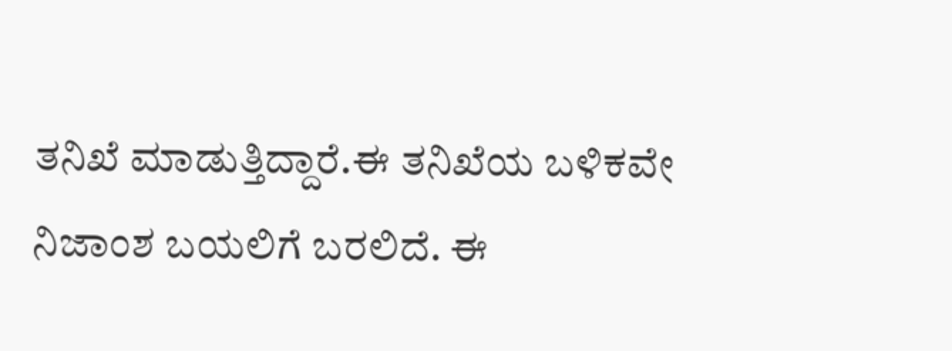ತನಿಖೆ ಮಾಡುತ್ತಿದ್ದಾರೆ.ಈ ತನಿಖೆಯ ಬಳಿಕವೇ ನಿಜಾಂಶ ಬಯಲಿಗೆ ಬರಲಿದೆ. ಈ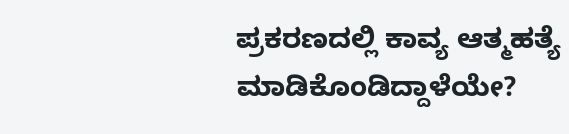ಪ್ರಕರಣದಲ್ಲಿ ಕಾವ್ಯ ಆತ್ಮಹತ್ಯೆ ಮಾಡಿಕೊಂಡಿದ್ದಾಳೆಯೇ?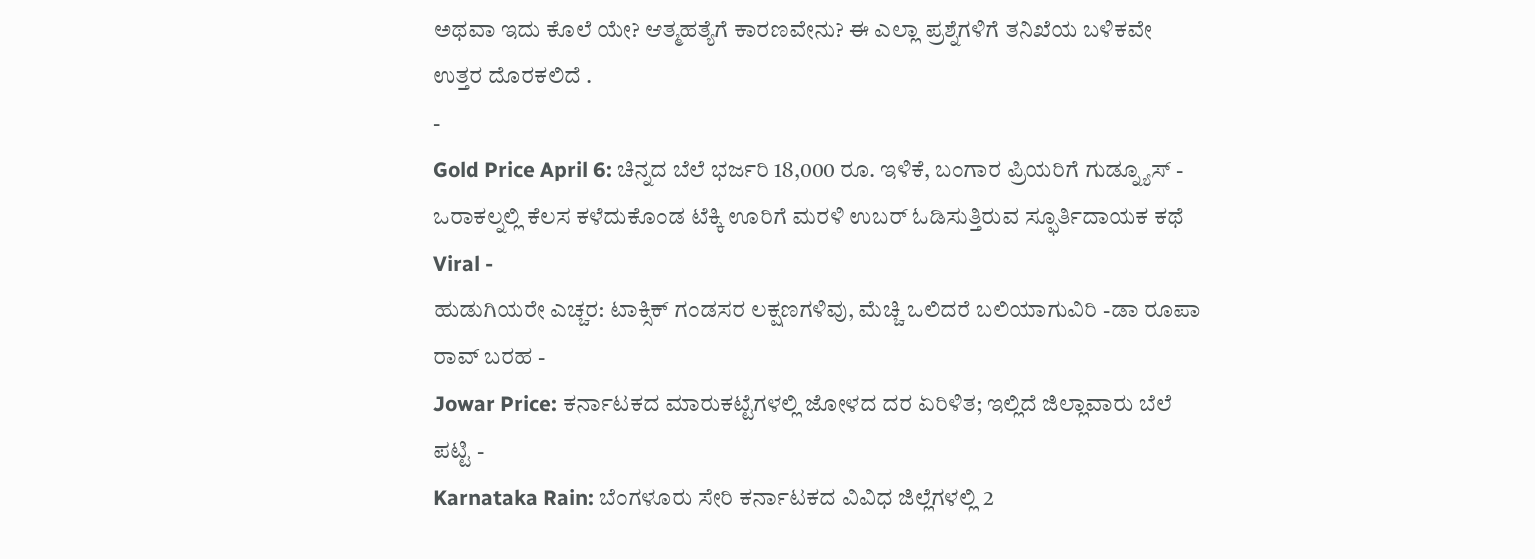ಅಥವಾ ಇದು ಕೊಲೆ ಯೇ? ಆತ್ಮಹತ್ಯೆಗೆ ಕಾರಣವೇನು? ಈ ಎಲ್ಲಾ ಪ್ರಶ್ನೆಗಳಿಗೆ ತನಿಖೆಯ ಬಳಿಕವೇ ಉತ್ತರ ದೊರಕಲಿದೆ .
-
Gold Price April 6: ಚಿನ್ನದ ಬೆಲೆ ಭರ್ಜರಿ 18,000 ರೂ. ಇಳಿಕೆ, ಬಂಗಾರ ಪ್ರಿಯರಿಗೆ ಗುಡ್ನ್ಯೂಸ್ -
ಒರಾಕಲ್ನಲ್ಲಿ ಕೆಲಸ ಕಳೆದುಕೊಂಡ ಟೆಕ್ಕಿ ಊರಿಗೆ ಮರಳಿ ಉಬರ್ ಓಡಿಸುತ್ತಿರುವ ಸ್ಫೂರ್ತಿದಾಯಕ ಕಥೆ Viral -
ಹುಡುಗಿಯರೇ ಎಚ್ಚರ: ಟಾಕ್ಸಿಕ್ ಗಂಡಸರ ಲಕ್ಷಣಗಳಿವು, ಮೆಚ್ಚಿ ಒಲಿದರೆ ಬಲಿಯಾಗುವಿರಿ -ಡಾ ರೂಪಾ ರಾವ್ ಬರಹ -
Jowar Price: ಕರ್ನಾಟಕದ ಮಾರುಕಟ್ಟೆಗಳಲ್ಲಿ ಜೋಳದ ದರ ಏರಿಳಿತ; ಇಲ್ಲಿದೆ ಜಿಲ್ಲಾವಾರು ಬೆಲೆ ಪಟ್ಟಿ -
Karnataka Rain: ಬೆಂಗಳೂರು ಸೇರಿ ಕರ್ನಾಟಕದ ವಿವಿಧ ಜಿಲ್ಲೆಗಳಲ್ಲಿ 2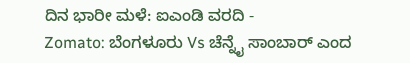ದಿನ ಭಾರೀ ಮಳೆ: ಐಎಂಡಿ ವರದಿ -
Zomato: ಬೆಂಗಳೂರು Vs ಚೆನ್ನೈ ಸಾಂಬಾರ್ ಎಂದ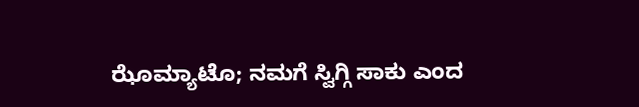ಝೊಮ್ಯಾಟೊ; ನಮಗೆ ಸ್ವಿಗ್ಗಿ ಸಾಕು ಎಂದ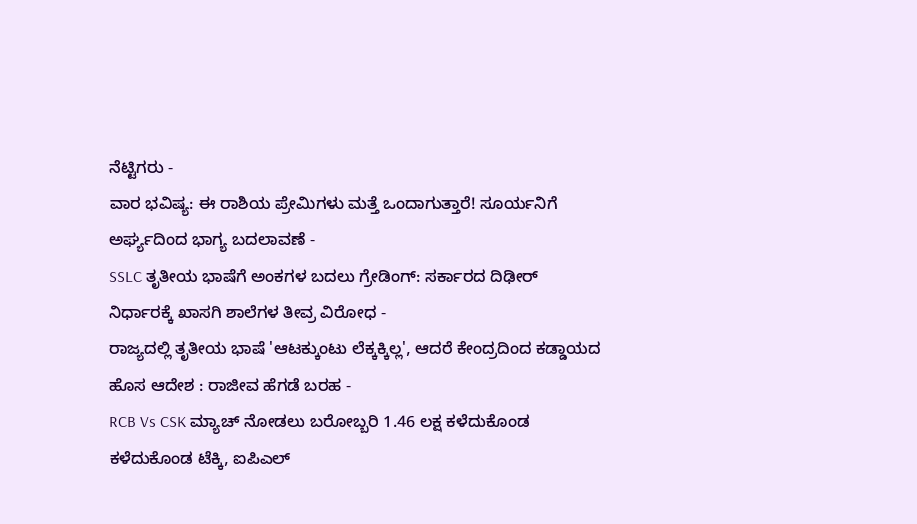ನೆಟ್ಟಿಗರು -
ವಾರ ಭವಿಷ್ಯ: ಈ ರಾಶಿಯ ಪ್ರೇಮಿಗಳು ಮತ್ತೆ ಒಂದಾಗುತ್ತಾರೆ! ಸೂರ್ಯನಿಗೆ ಅರ್ಘ್ಯದಿಂದ ಭಾಗ್ಯ ಬದಲಾವಣೆ -
SSLC ತೃತೀಯ ಭಾಷೆಗೆ ಅಂಕಗಳ ಬದಲು ಗ್ರೇಡಿಂಗ್: ಸರ್ಕಾರದ ದಿಢೀರ್ ನಿರ್ಧಾರಕ್ಕೆ ಖಾಸಗಿ ಶಾಲೆಗಳ ತೀವ್ರ ವಿರೋಧ -
ರಾಜ್ಯದಲ್ಲಿ ತೃತೀಯ ಭಾಷೆ 'ಆಟಕ್ಕುಂಟು ಲೆಕ್ಕಕ್ಕಿಲ್ಲ', ಆದರೆ ಕೇಂದ್ರದಿಂದ ಕಡ್ಡಾಯದ ಹೊಸ ಆದೇಶ : ರಾಜೀವ ಹೆಗಡೆ ಬರಹ -
RCB Vs CSK ಮ್ಯಾಚ್ ನೋಡಲು ಬರೋಬ್ಬರಿ 1.46 ಲಕ್ಷ ಕಳೆದುಕೊಂಡ ಕಳೆದುಕೊಂಡ ಟೆಕ್ಕಿ, ಐಪಿಎಲ್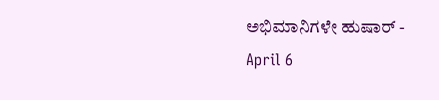ಅಭಿಮಾನಿಗಳೇ ಹುಷಾರ್ -
April 6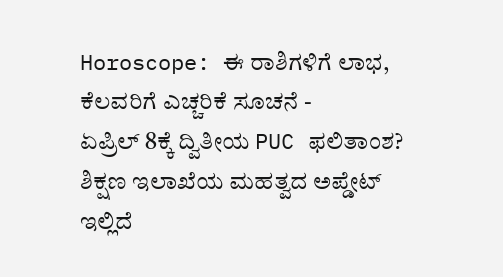Horoscope: ಈ ರಾಶಿಗಳಿಗೆ ಲಾಭ, ಕೆಲವರಿಗೆ ಎಚ್ಚರಿಕೆ ಸೂಚನೆ -
ಏಪ್ರಿಲ್ 8ಕ್ಕೆ ದ್ವಿತೀಯ PUC ಫಲಿತಾಂಶ? ಶಿಕ್ಷಣ ಇಲಾಖೆಯ ಮಹತ್ವದ ಅಪ್ಡೇಟ್ ಇಲ್ಲಿದೆ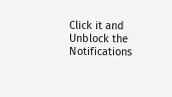Click it and Unblock the Notifications